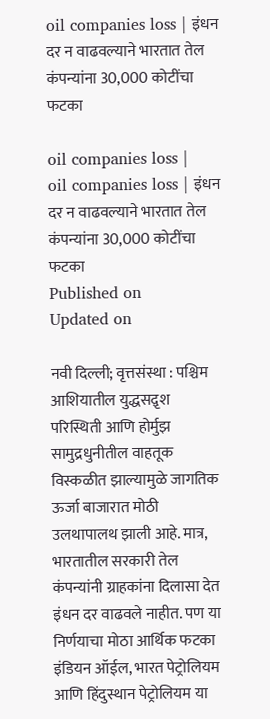oil companies loss | इंधन दर न वाढवल्याने भारतात तेल कंपन्यांना 30,000 कोटींचा फटका

oil companies loss |
oil companies loss | इंधन दर न वाढवल्याने भारतात तेल कंपन्यांना 30,000 कोटींचा फटका
Published on
Updated on

नवी दिल्ली; वृत्तसंस्था : पश्चिम आशियातील युद्धसद़ृश परिस्थिती आणि होर्मुझ सामुद्रधुनीतील वाहतूक विस्कळीत झाल्यामुळे जागतिक ऊर्जा बाजारात मोठी उलथापालथ झाली आहे. मात्र, भारतातील सरकारी तेल कंपन्यांनी ग्राहकांना दिलासा देत इंधन दर वाढवले नाहीत. पण या निर्णयाचा मोठा आर्थिक फटका इंडियन ऑईल, भारत पेट्रोलियम आणि हिंदुस्थान पेट्रोलियम या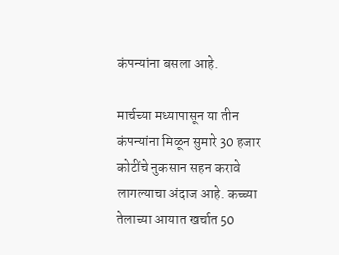कंपन्यांना बसला आहे.

मार्चच्या मध्यापासून या तीन कंपन्यांना मिळून सुमारे 30 हजार कोटींचे नुकसान सहन करावे लागल्याचा अंदाज आहे. कच्च्या तेलाच्या आयात खर्चात 50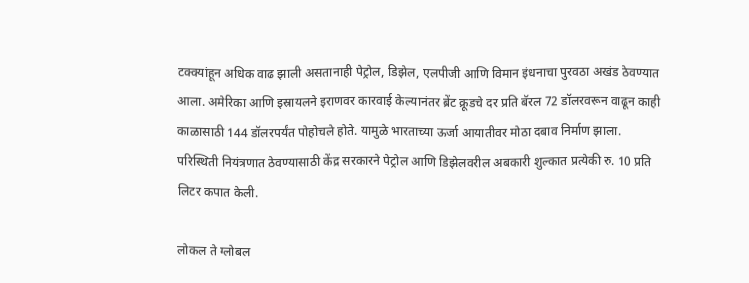टक्क्यांहून अधिक वाढ झाली असतानाही पेट्रोल, डिझेल, एलपीजी आणि विमान इंधनाचा पुरवठा अखंड ठेवण्यात आला. अमेरिका आणि इस्रायलने इराणवर कारवाई केल्यानंतर ब्रेंट क्रूडचे दर प्रति बॅरल 72 डॉलरवरून वाढून काही काळासाठी 144 डॉलरपर्यंत पोहोचले होते. यामुळे भारताच्या ऊर्जा आयातीवर मोठा दबाव निर्माण झाला. परिस्थिती नियंत्रणात ठेवण्यासाठी केंद्र सरकारने पेट्रोल आणि डिझेलवरील अबकारी शुल्कात प्रत्येकी रु. 10 प्रति लिटर कपात केली.

लोकल ते ग्लोबल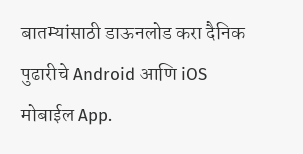बातम्यांसाठी डाऊनलोड करा दैनिक पुढारीचे Android आणि iOS मोबाईल App.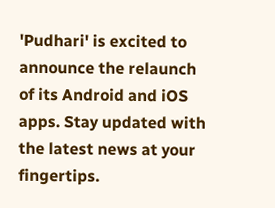'Pudhari' is excited to announce the relaunch of its Android and iOS apps. Stay updated with the latest news at your fingertips.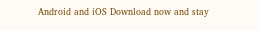Android and iOS Download now and stay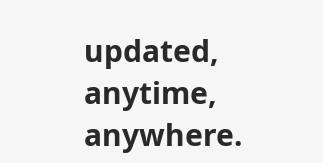updated, anytime, anywhere.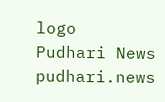logo
Pudhari News
pudhari.news